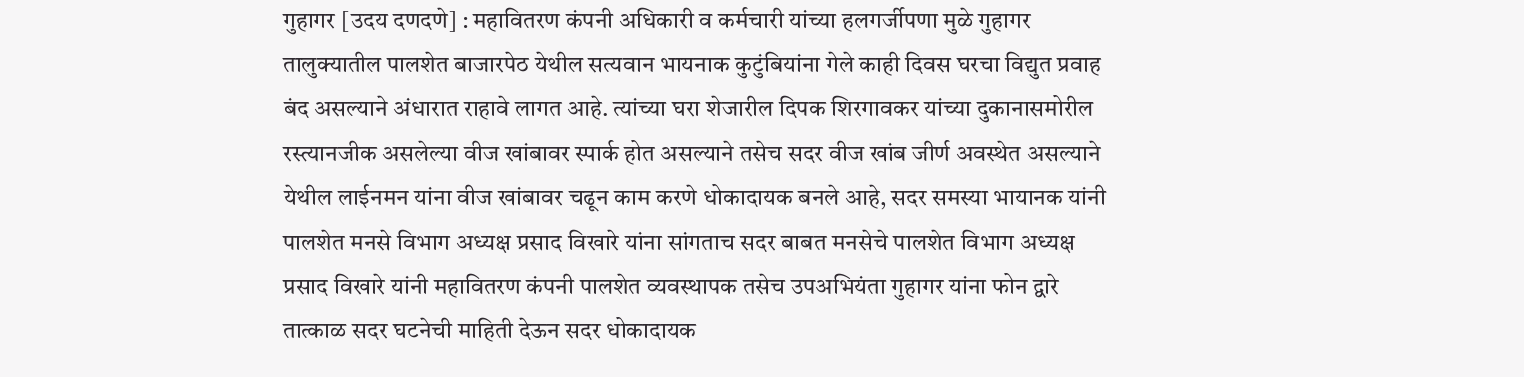गुहागर [उदय दणदणे] : महावितरण कंपनी अधिकारी व कर्मचारी यांच्या हलगर्जीपणा मुळे गुहागर तालुक्यातील पालशेत बाजारपेठ येथील सत्यवान भायनाक कुटुंबियांना गेले काही दिवस घरचा विद्युत प्रवाह बंद असल्याने अंधारात राहावे लागत आहे. त्यांच्या घरा शेजारील दिपक शिरगावकर यांच्या दुकानासमोरील रस्त्यानजीक असलेल्या वीज खांबावर स्पार्क होत असल्याने तसेच सदर वीज खांब जीर्ण अवस्थेत असल्याने येथील लाईनमन यांना वीज खांबावर चढून काम करणे धोकादायक बनले आहे, सदर समस्या भायानक यांनी पालशेत मनसे विभाग अध्यक्ष प्रसाद विखारे यांना सांगताच सदर बाबत मनसेचे पालशेत विभाग अध्यक्ष प्रसाद विखारे यांनी महावितरण कंपनी पालशेत व्यवस्थापक तसेच उपअभियंता गुहागर यांना फोन द्वारे तात्काळ सदर घटनेची माहिती देऊन सदर धोकादायक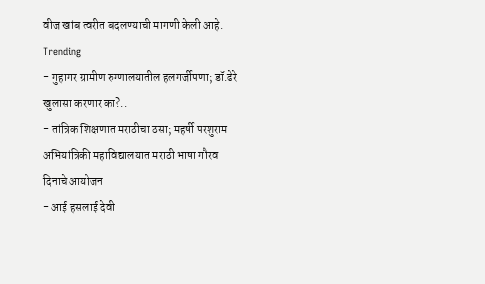वीज खांब त्वरीत बदलण्याची मागणी केली आहे.
Trending
- गुहागर ग्रामीण रुग्णालयातील हलगर्जीपणा; डॉ.ढेरे खुलासा करणार का?..
- तांत्रिक शिक्षणात मराठीचा ठसा; महर्षी परशुराम अभियांत्रिकी महाविद्यालयात मराठी भाषा गौरव दिनाचे आयोजन
- आई हसलाई देवी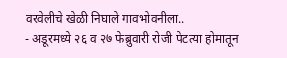वरवेलीचे खेळी निघाले गावभोवनीला..
- अडूरमध्ये २६ व २७ फेब्रुवारी रोजी पेटत्या होमातून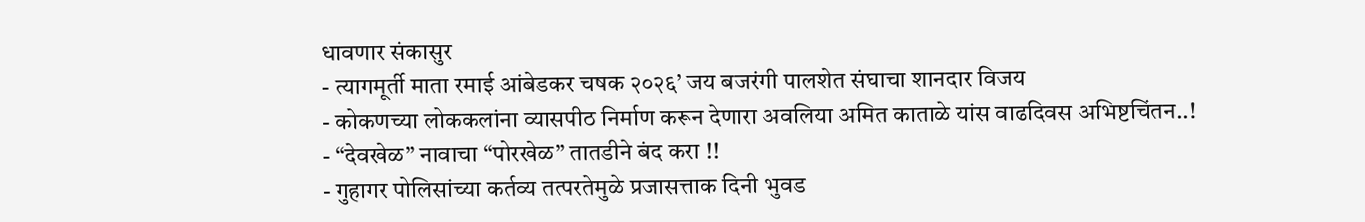धावणार संकासुर
- त्यागमूर्ती माता रमाई आंबेडकर चषक २०२६’ जय बजरंगी पालशेत संघाचा शानदार विजय
- कोकणच्या लोककलांना व्यासपीठ निर्माण करून देणारा अवलिया अमित काताळे यांस वाढदिवस अभिष्टचिंतन..!
- “देवखेळ” नावाचा “पोरखेळ” तातडीने बंद करा !!
- गुहागर पोलिसांच्या कर्तव्य तत्परतेमुळे प्रजासत्ताक दिनी भुवड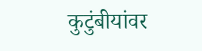कुटुंबीयांवर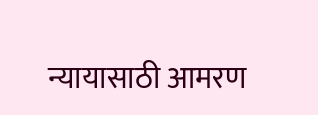न्यायासाठी आमरण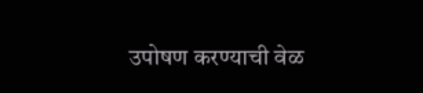उपोषण करण्याची वेळ